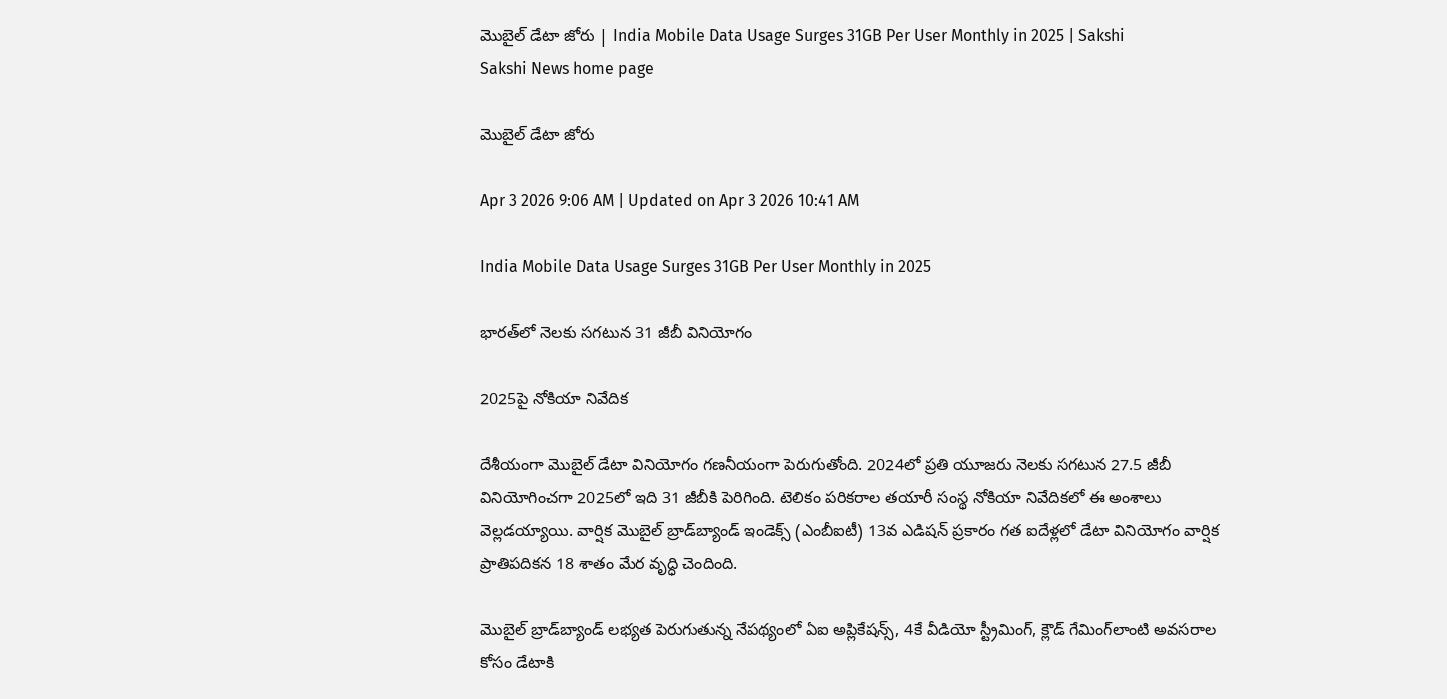మొబైల్‌ డేటా జోరు | India Mobile Data Usage Surges 31GB Per User Monthly in 2025 | Sakshi
Sakshi News home page

మొబైల్‌ డేటా జోరు

Apr 3 2026 9:06 AM | Updated on Apr 3 2026 10:41 AM

India Mobile Data Usage Surges 31GB Per User Monthly in 2025

భారత్‌లో నెలకు సగటున 31 జీబీ వినియోగం

2025పై నోకియా నివేదిక

దేశీయంగా మొబైల్‌ డేటా వినియోగం గణనీయంగా పెరుగుతోంది. 2024లో ప్రతి యూజరు నెలకు సగటున 27.5 జీబీ వినియోగించగా 2025లో ఇది 31 జీబీకి పెరిగింది. టెలికం పరికరాల తయారీ సంస్థ నోకియా నివేదికలో ఈ అంశాలు వెల్లడయ్యాయి. వార్షిక మొబైల్‌ బ్రాడ్‌బ్యాండ్‌ ఇండెక్స్‌ (ఎంబీఐటీ) 13వ ఎడిషన్‌ ప్రకారం గత ఐదేళ్లలో డేటా వినియోగం వార్షిక ప్రాతిపదికన 18 శాతం మేర వృద్ధి చెందింది.

మొబైల్‌ బ్రాడ్‌బ్యాండ్‌ లభ్యత పెరుగుతున్న నేపథ్యంలో ఏఐ అప్లికేషన్స్, 4కే వీడియో స్ట్రీమింగ్, క్లౌడ్‌ గేమింగ్‌లాంటి అవసరాల కోసం డేటాకి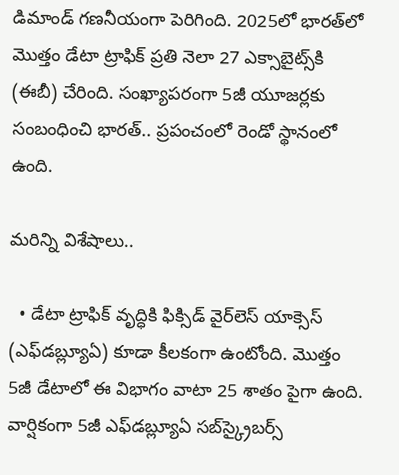డిమాండ్‌ గణనీయంగా పెరిగింది. 2025లో భారత్‌లో మొత్తం డేటా ట్రాఫిక్‌ ప్రతి నెలా 27 ఎక్సాబైట్స్‌కి (ఈబీ) చేరింది. సంఖ్యాపరంగా 5జీ యూజర్లకు సంబంధించి భారత్‌.. ప్రపంచంలో రెండో స్థానంలో ఉంది.

మరిన్ని విశేషాలు..

  • డేటా ట్రాఫిక్‌ వృద్ధికి ఫిక్సిడ్‌ వైర్‌లెస్‌ యాక్సెస్‌ (ఎఫ్‌డబ్ల్యూఏ) కూడా కీలకంగా ఉంటోంది. మొత్తం 5జీ డేటాలో ఈ విభాగం వాటా 25 శాతం పైగా ఉంది. వార్షికంగా 5జీ ఎఫ్‌డబ్ల్యూఏ సబ్‌స్క్రైబర్స్‌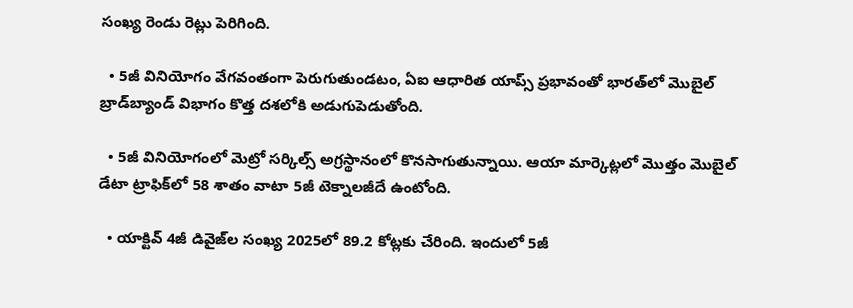సంఖ్య రెండు రెట్లు పెరిగింది.

  • 5జీ వినియోగం వేగవంతంగా పెరుగుతుండటం, ఏఐ ఆధారిత యాప్స్‌ ప్రభావంతో భారత్‌లో మొబైల్‌ బ్రాడ్‌బ్యాండ్‌ విభాగం కొత్త దశలోకి అడుగుపెడుతోంది.

  • 5జీ వినియోగంలో మెట్రో సర్కిల్స్‌ అగ్రస్థానంలో కొనసాగుతున్నాయి. ఆయా మార్కెట్లలో మొత్తం మొబైల్‌ డేటా ట్రాఫిక్‌లో 58 శాతం వాటా 5జీ టెక్నాలజీదే ఉంటోంది.

  • యాక్టివ్‌ 4జీ డివైజ్‌ల సంఖ్య 2025లో 89.2 కోట్లకు చేరింది. ఇందులో 5జీ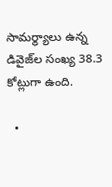సామర్థ్యాలు ఉన్న డివైజ్‌ల సంఖ్య 38.3 కోట్లుగా ఉంది.

  •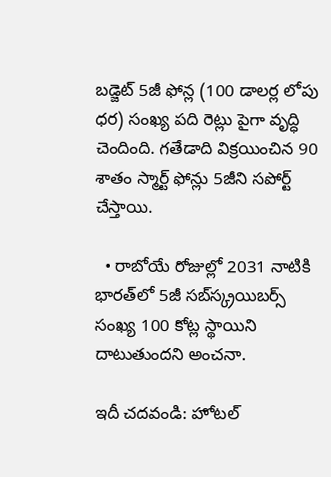బడ్జెట్‌ 5జీ ఫోన్ల (100 డాలర్ల లోపు ధర) సంఖ్య పది రెట్లు పైగా వృద్ధి చెందింది. గతేడాది విక్రయించిన 90 శాతం స్మార్ట్‌ ఫోన్లు 5జీని సపోర్ట్‌ చేస్తాయి.

  • రాబోయే రోజుల్లో 2031 నాటికి భారత్‌లో 5జీ సబ్‌స్క్రయిబర్స్‌ సంఖ్య 100 కోట్ల స్థాయిని దాటుతుందని అంచనా.

ఇదీ చదవండి: హోటల్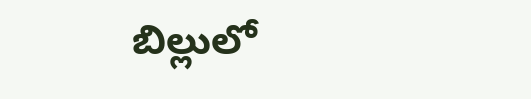బిల్లులో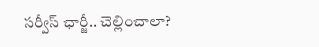సర్వీస్ ఛార్జీ.. చెల్లించాలా?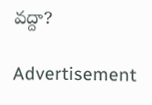వద్దా?

Advertisement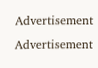Advertisement
Advertisement